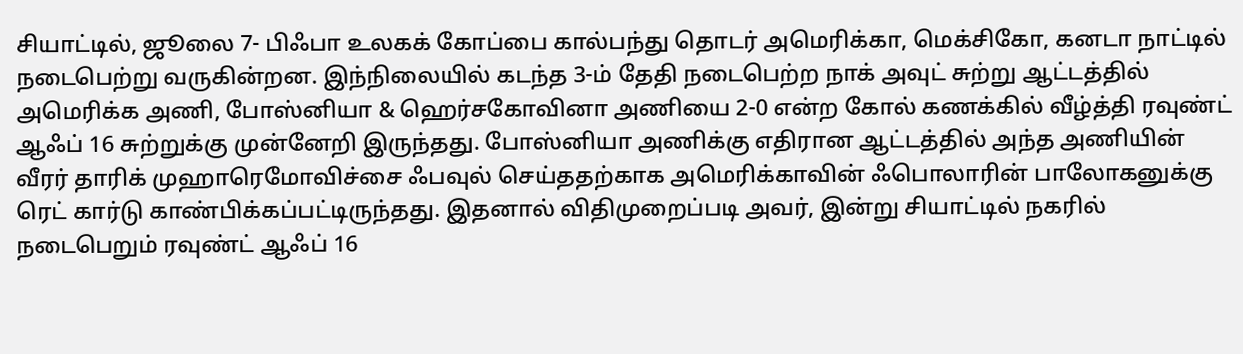சியாட்டில், ஜூலை 7- பிஃபா உலகக் கோப்பை கால்பந்து தொடர் அமெரிக்கா, மெக்சிகோ, கனடா நாட்டில் நடைபெற்று வருகின்றன. இந்நிலையில் கடந்த 3-ம் தேதி நடைபெற்ற நாக் அவுட் சுற்று ஆட்டத்தில் அமெரிக்க அணி, போஸ்னியா & ஹெர்சகோவினா அணியை 2-0 என்ற கோல் கணக்கில் வீழ்த்தி ரவுண்ட் ஆஃப் 16 சுற்றுக்கு முன்னேறி இருந்தது. போஸ்னியா அணிக்கு எதிரான ஆட்டத்தில் அந்த அணியின் வீரர் தாரிக் முஹாரெமோவிச்சை ஃபவுல் செய்ததற்காக அமெரிக்காவின் ஃபொலாரின் பாலோகனுக்கு ரெட் கார்டு காண்பிக்கப்பட்டிருந்தது. இதனால் விதிமுறைப்படி அவர், இன்று சியாட்டில் நகரில் நடைபெறும் ரவுண்ட் ஆஃப் 16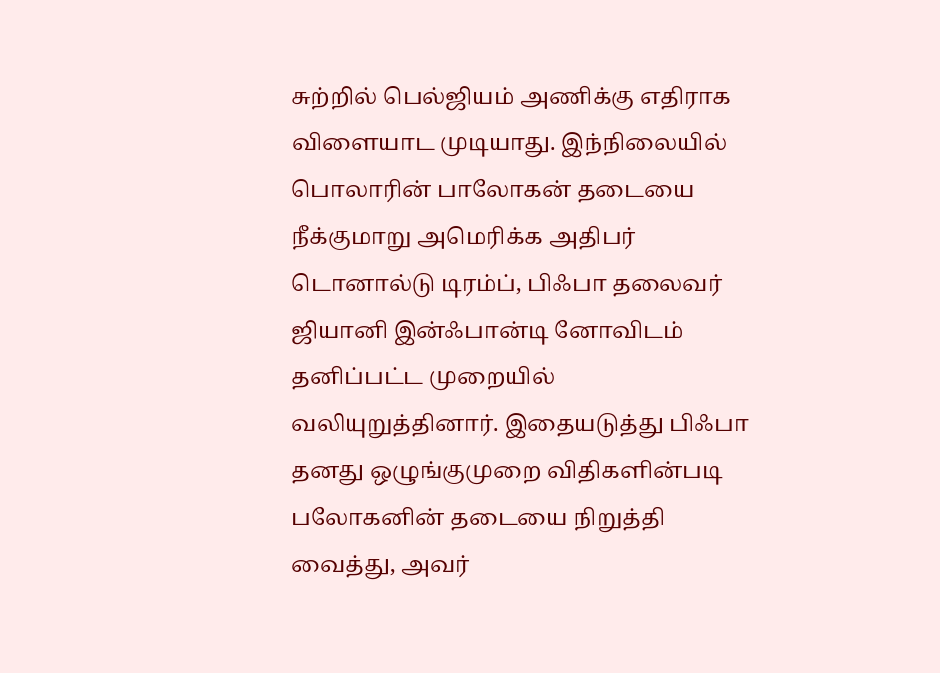சுற்றில் பெல்ஜியம் அணிக்கு எதிராக விளையாட முடியாது. இந்நிலையில் பொலாரின் பாலோகன் தடையை நீக்குமாறு அமெரிக்க அதிபர் டொனால்டு டிரம்ப், பிஃபா தலைவர் ஜியானி இன்ஃபான்டி னோவிடம் தனிப்பட்ட முறையில் வலியுறுத்தினார். இதையடுத்து பிஃபா தனது ஒழுங்குமுறை விதிகளின்படி பலோகனின் தடையை நிறுத்தி வைத்து, அவர்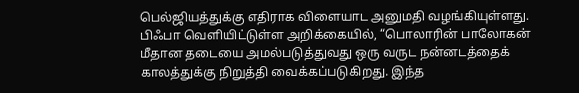பெல்ஜியத்துக்கு எதிராக விளையாட அனுமதி வழங்கியுள்ளது. பிஃபா வெளியிட்டுள்ள அறிக்கையில், “பொலாரின் பாலோகன் மீதான தடையை அமல்படுத்துவது ஒரு வருட நன்னடத்தைக் காலத்துக்கு நிறுத்தி வைக்கப்படுகிறது. இந்த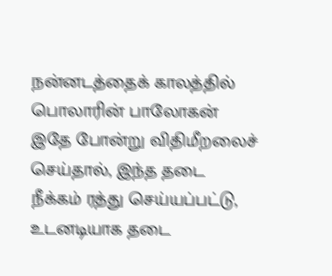நன்னடத்தைக் காலத்தில் பொலாரின் பாலோகன் இதே போன்று விதிமீறலைச் செய்தால், இந்த தடை நீக்கம் ரத்து செய்யப்பட்டு, உடனடியாக தடை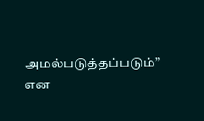அமல்படுத்தப்படும்” என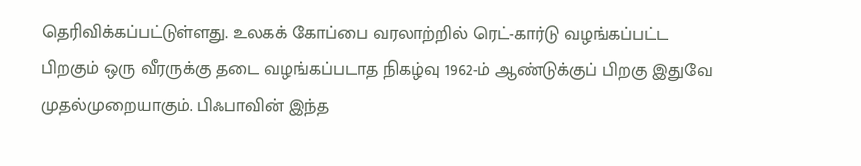தெரிவிக்கப்பட்டுள்ளது. உலகக் கோப்பை வரலாற்றில் ரெட்-கார்டு வழங்கப்பட்ட பிறகும் ஒரு வீரருக்கு தடை வழங்கப்படாத நிகழ்வு 1962-ம் ஆண்டுக்குப் பிறகு இதுவே முதல்முறையாகும். பிஃபாவின் இந்த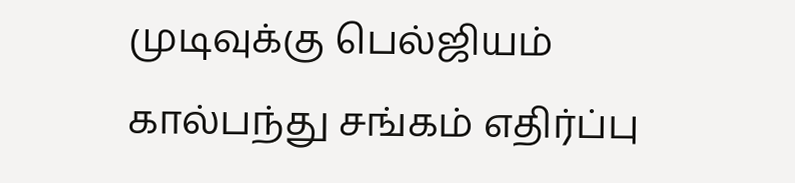முடிவுக்கு பெல்ஜியம் கால்பந்து சங்கம் எதிர்ப்பு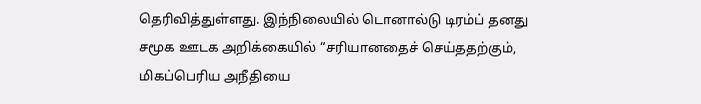தெரிவித்துள்ளது. இந்நிலையில் டொனால்டு டிரம்ப் தனது சமூக ஊடக அறிக்கையில் “சரியானதைச் செய்ததற்கும், மிகப்பெரிய அநீதியை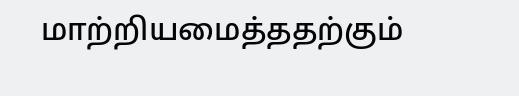மாற்றியமைத்ததற்கும்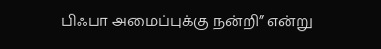பிஃபா அமைப்புக்கு நன்றி” என்று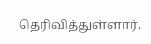தெரிவித்துள்ளார்.